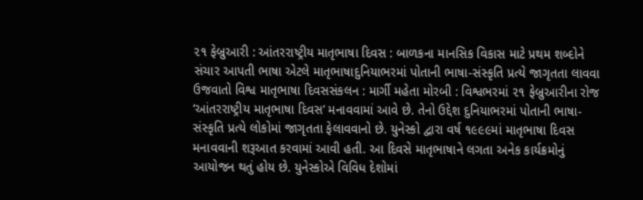૨૧ ફેબ્રુઆરી : આંતરરાષ્ટ્રીય માતૃભાષા દિવસ : બાળકના માનસિક વિકાસ માટે પ્રથમ શબ્દોને સંચાર આપતી ભાષા એટલે માતૃભાષાદુનિયાભરમાં પોતાની ભાષા-સંસ્કૃતિ પ્રત્યે જાગૃતતા લાવવા ઉજવાતો વિશ્વ માતૃભાષા દિવસસંકલન : માર્ગી મહેતા મોરબી : વિશ્વભરમાં ૨૧ ફેબ્રુઆરીના રોજ ‘આંતરરાષ્ટ્રીય માતૃભાષા દિવસ’ મનાવવામાં આવે છે. તેનો ઉદ્દેશ દુનિયાભરમાં પોતાની ભાષા-સંસ્કૃતિ પ્રત્યે લોકોમાં જાગૃતતા ફેલાવવાનો છે. યુનેસ્કો દ્વારા વર્ષ ૧૯૯૯માં માતૃભાષા દિવસ મનાવવાની શરૂઆત કરવામાં આવી હતી. આ દિવસે માતૃભાષાને લગતા અનેક કાર્યક્રમોનું આયોજન થતું હોય છે. યુનેસ્કોએ વિવિધ દેશોમાં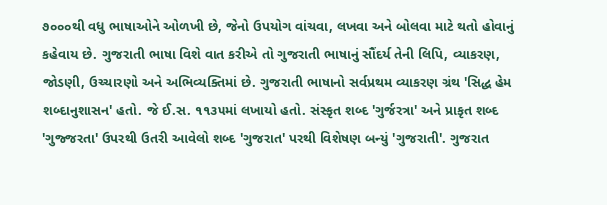૭૦૦૦થી વધુ ભાષાઓને ઓળખી છે, જેનો ઉપયોગ વાંચવા, લખવા અને બોલવા માટે થતો હોવાનું કહેવાય છે. ગુજરાતી ભાષા વિશે વાત કરીએ તો ગુજરાતી ભાષાનું સૌંદર્ય તેની લિપિ, વ્યાકરણ, જોડણી, ઉચ્ચારણો અને અભિવ્યક્તિમાં છે. ગુજરાતી ભાષાનો સર્વપ્રથમ વ્યાકરણ ગ્રંથ 'સિદ્ધ હેમ શબ્દાનુશાસન' હતો. જે ઈ.સ. ૧૧૩૫માં લખાયો હતો. સંસ્કૃત શબ્દ 'ગુર્જરત્રા' અને પ્રાકૃત શબ્દ 'ગુજ્જરતા' ઉપરથી ઉતરી આવેલો શબ્દ 'ગુજરાત' પરથી વિશેષણ બન્યું 'ગુજરાતી'. ગુજરાત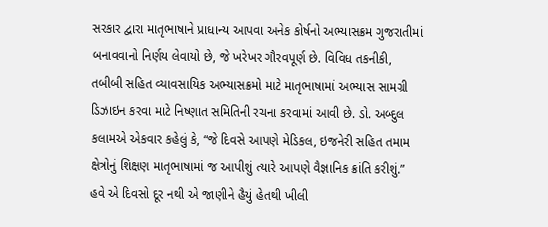સરકાર દ્વારા માતૃભાષાને પ્રાધાન્ય આપવા અનેક કોર્ષનો અભ્યાસક્રમ ગુજરાતીમાં બનાવવાનો નિર્ણય લેવાયો છે, જે ખરેખર ગૌરવપૂર્ણ છે. વિવિધ તકનીકી, તબીબી સહિત વ્યાવસાયિક અભ્યાસક્રમો માટે માતૃભાષામાં અભ્યાસ સામગ્રી ડિઝાઇન કરવા માટે નિષ્ણાત સમિતિની રચના કરવામાં આવી છે. ડો. અબ્દુલ કલામએ એકવાર કહેલું કે, “જે દિવસે આપણે મેડિકલ, ઇજનેરી સહિત તમામ ક્ષેત્રોનું શિક્ષણ માતૃભાષામાં જ આપીશું ત્યારે આપણે વૈજ્ઞાનિક ક્રાંતિ કરીશું.” હવે એ દિવસો દૂર નથી એ જાણીને હૈયું હેતથી ખીલી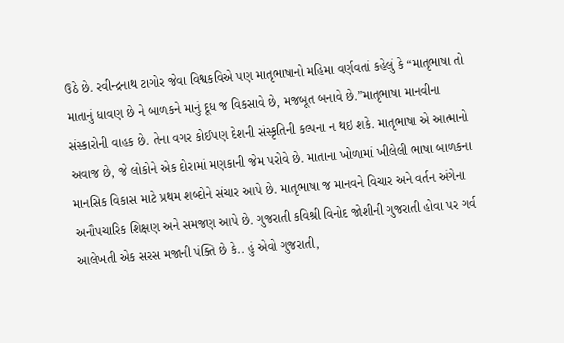ઉઠે છે. રવીન્દ્રનાથ ટાગોર જેવા વિશ્વકવિએ પણ માતૃભાષાનો મહિમા વર્ણવતાં કહેલું કે “માતૃભાષા તો માતાનું ધાવણ છે ને બાળકને માનું દૂધ જ વિકસાવે છે, મજબૂત બનાવે છે.”માતૃભાષા માનવીના સંસ્કારોની વાહક છે. તેના વગર કોઈપણ દેશની સંસ્કૃતિની કલ્પના ન થઇ શકે. માતૃભાષા એ આત્માનો અવાજ છે, જે લોકોને એક દોરામાં મણકાની જેમ પરોવે છે. માતાના ખોળામાં ખીલેલી ભાષા બાળકના માનસિક વિકાસ માટે પ્રથમ શબ્દોને સંચાર આપે છે. માતૃભાષા જ માનવને વિચાર અને વર્તન અંગેના અનૌપચારિક શિક્ષણ અને સમજણ આપે છે. ગુજરાતી કવિશ્રી વિનોદ જોશીની ગુજરાતી હોવા પર ગર્વ આલેખતી એક સરસ મજાની પંક્તિ છે કે.. હું એવો ગુજરાતી,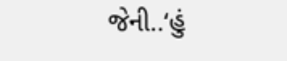જેની..‘હું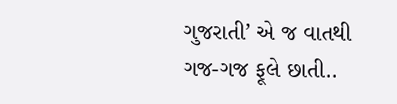ગુજરાતી’ એ જ વાતથી ગજ-ગજ ફૂલે છાતી..